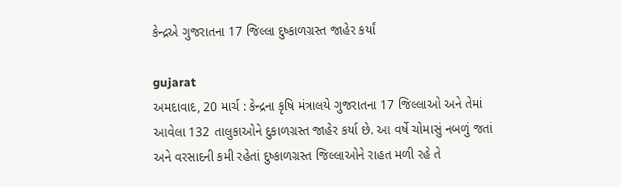કેન્દ્રએ ગુજરાતના 17 જિલ્લા દુષ્કાળગ્રસ્ત જાહેર કર્યાં

gujarat
અમદાવાદ, 20 માર્ચ : કેન્દ્રના કૃષિ મંત્રાલયે ગુજરાતના 17 જિલ્લાઓ અને તેમાં આવેલા 132 તાલુકાઓને દુકાળગ્રસ્ત જાહેર કર્યા છે. આ વર્ષે ચોમાસું નબળું જતાં અને વરસાદની કમી રહેતાં દુષ્કાળગ્રસ્ત જિલ્લાઓને રાહત મળી રહે તે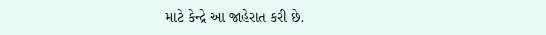માટે કેન્દ્રે આ જાહેરાત કરી છે.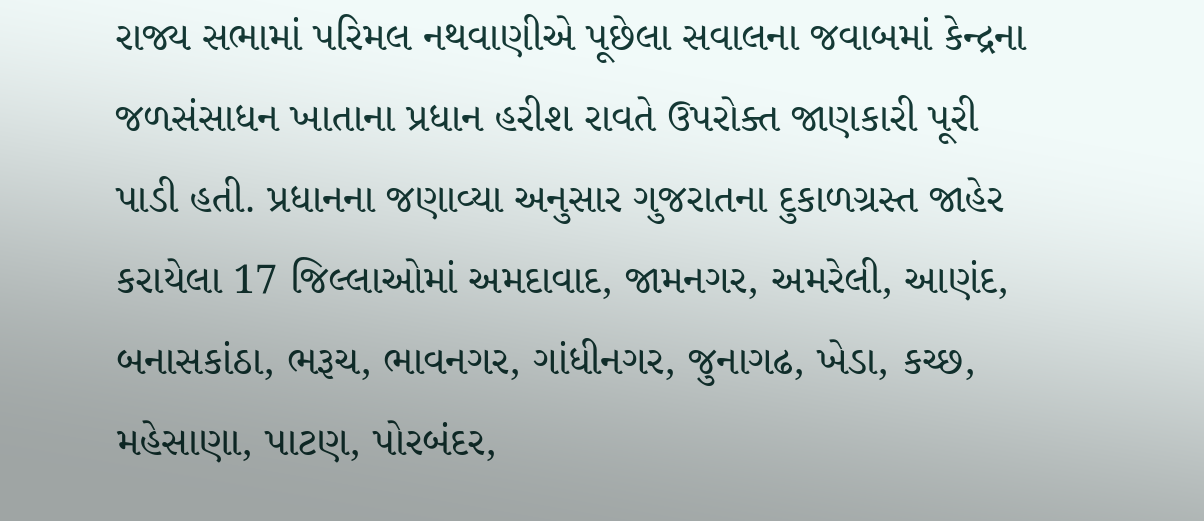રાજ્ય સભામાં પરિમલ નથવાણીએ પૂછેલા સવાલના જવાબમાં કેન્દ્રના જળસંસાધન ખાતાના પ્રધાન હરીશ રાવતે ઉપરોક્ત જાણકારી પૂરી પાડી હતી. પ્રધાનના જણાવ્યા અનુસાર ગુજરાતના દુકાળગ્રસ્ત જાહેર કરાયેલા 17 જિલ્લાઓમાં અમદાવાદ, જામનગર, અમરેલી, આણંદ, બનાસકાંઠા, ભરૂચ, ભાવનગર, ગાંધીનગર, જુનાગઢ, ખેડા, કચ્છ, મહેસાણા, પાટણ, પોરબંદર,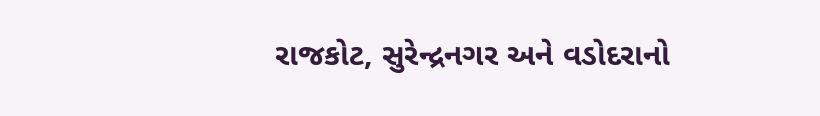રાજકોટ, સુરેન્દ્રનગર અને વડોદરાનો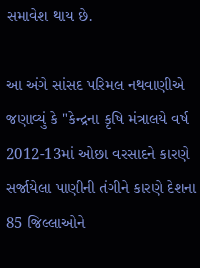સમાવેશ થાય છે.

આ અંગે સાંસદ પરિમલ નથવાણીએ જણાવ્યું કે "કેન્દ્રના કૃષિ મંત્રાલયે વર્ષ 2012-13માં ઓછા વરસાદને કારણે સર્જાયેલા પાણીની તંગીને કારણે દેશના 85 જિલ્લાઓને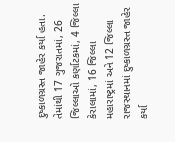દુષ્કાળગ્રસ્ત જાહેર કર્યા હતા. તેમાંથી 17 ગુજરાતમાં, 26 જિલ્લાઓ કર્ણાટકમાં, 4 જિલ્લા કેરાલામાં, 16 જિલ્લા મહારાષ્ટ્રમાં અને 12 જિલ્લા રાજસ્થાનમાં દુષ્કાળગ્રસ્ત જાહેર કર્યા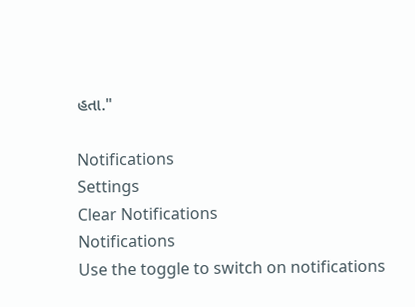હતા."

Notifications
Settings
Clear Notifications
Notifications
Use the toggle to switch on notifications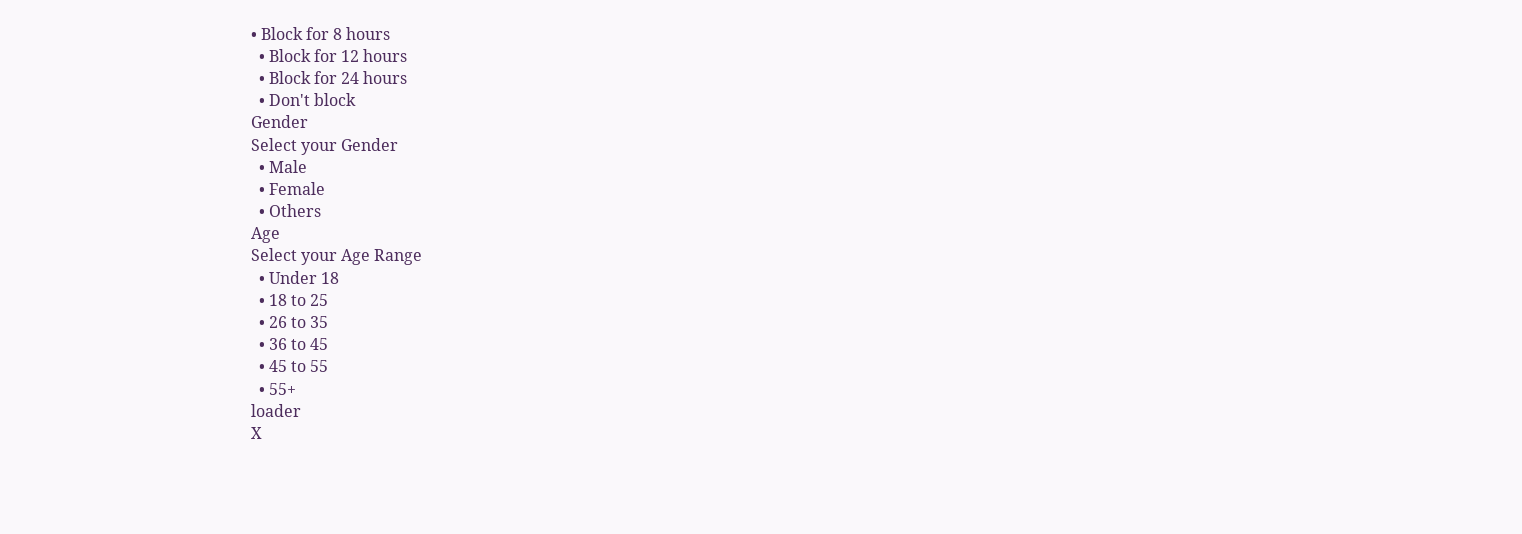• Block for 8 hours
  • Block for 12 hours
  • Block for 24 hours
  • Don't block
Gender
Select your Gender
  • Male
  • Female
  • Others
Age
Select your Age Range
  • Under 18
  • 18 to 25
  • 26 to 35
  • 36 to 45
  • 45 to 55
  • 55+
loader
X